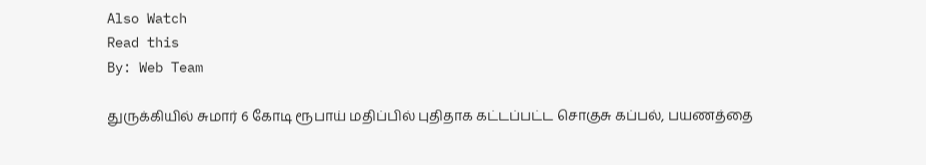Also Watch
Read this
By: Web Team

துருக்கியில் சுமார் 6 கோடி ரூபாய் மதிப்பில் புதிதாக கட்டப்பட்ட சொகுசு கப்பல், பயணத்தை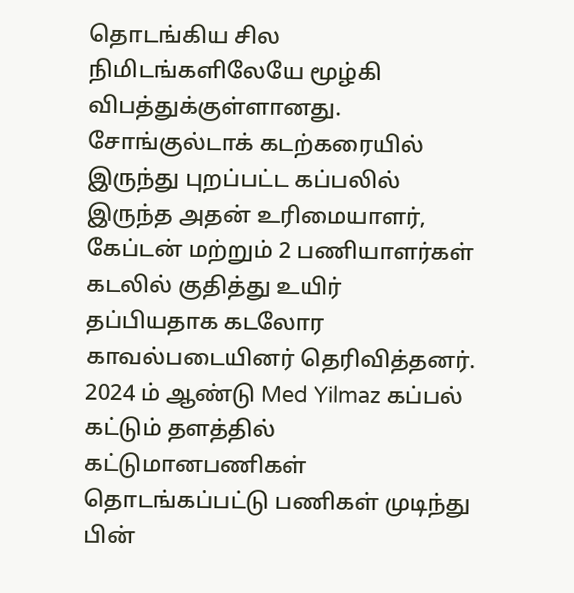தொடங்கிய சில நிமிடங்களிலேயே மூழ்கி விபத்துக்குள்ளானது.
சோங்குல்டாக் கடற்கரையில் இருந்து புறப்பட்ட கப்பலில் இருந்த அதன் உரிமையாளர், கேப்டன் மற்றும் 2 பணியாளர்கள் கடலில் குதித்து உயிர் தப்பியதாக கடலோர காவல்படையினர் தெரிவித்தனர்.
2024 ம் ஆண்டு Med Yilmaz கப்பல் கட்டும் தளத்தில் கட்டுமானபணிகள் தொடங்கப்பட்டு பணிகள் முடிந்து பின்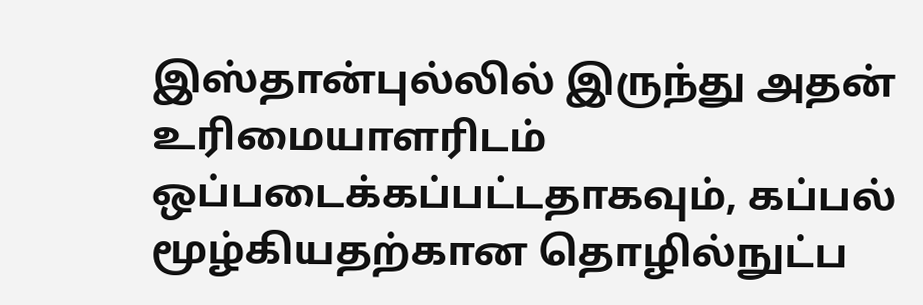இஸ்தான்புல்லில் இருந்து அதன் உரிமையாளரிடம் ஒப்படைக்கப்பட்டதாகவும், கப்பல் மூழ்கியதற்கான தொழில்நுட்ப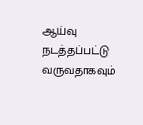ஆய்வு நடத்தப்பட்டு வருவதாகவும்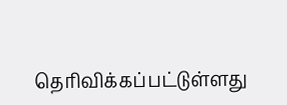தெரிவிக்கப்பட்டுள்ளது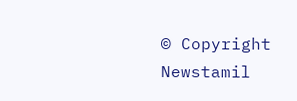© Copyright Newstamil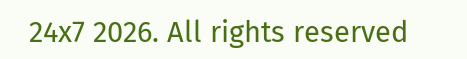24x7 2026. All rights reserved